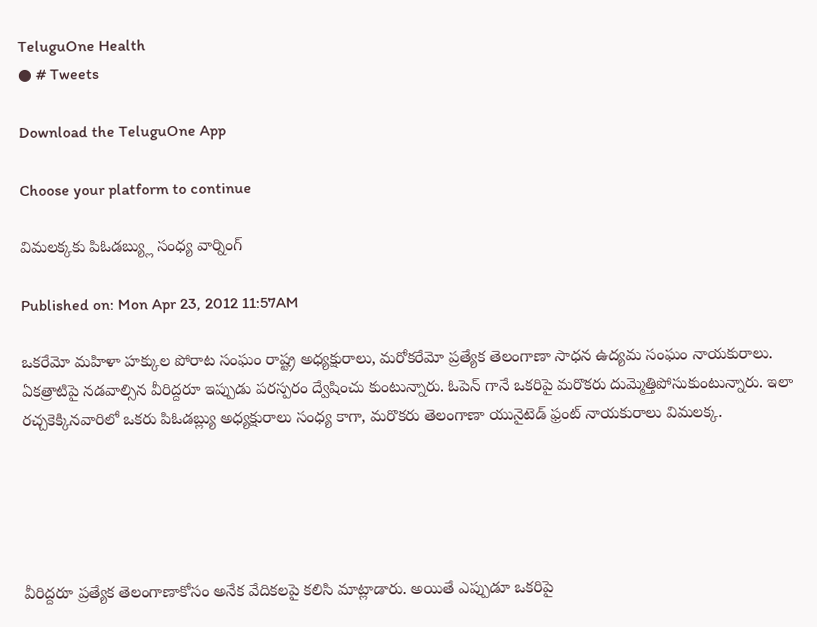TeluguOne Health
● # Tweets

Download the TeluguOne App

Choose your platform to continue

విమలక్కకు పిఓడబ్య్లు సంధ్య వార్నింగ్

Published on: Mon Apr 23, 2012 11:57AM

ఒకరేమో మహిళా హక్కుల పోరాట సంఘం రాష్ట్ర అధ్యక్షురాలు, మరోకరేమో ప్రత్యేక తెలంగాణా సాధన ఉద్యమ సంఘం నాయకురాలు. ఏకత్రాటిపై నడవాల్సిన వీరిద్దరూ ఇప్పుడు పరస్పరం ద్వేషించు కుంటున్నారు. ఓపెన్ గానే ఒకరిపై మరొకరు దుమ్మెత్తిపోసుకుంటున్నారు. ఇలా రచ్చకెక్కినవారిలో ఒకరు పిఓడబ్ల్యు అధ్యక్షురాలు సంధ్య కాగా, మరొకరు తెలంగాణా యునైటెడ్ ఫ్రంట్ నాయకురాలు విమలక్క.





వీరిద్దరూ ప్రత్యేక తెలంగాణాకోసం అనేక వేదికలపై కలిసి మాట్లాడారు. అయితే ఎప్పుడూ ఒకరిపై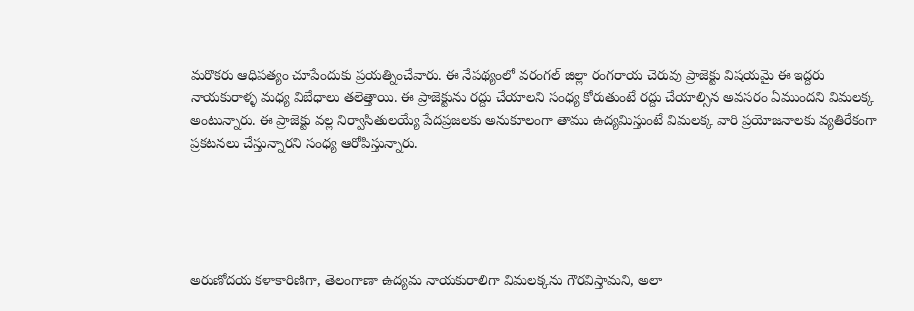మరొకరు ఆధిపత్యం చూపేందుకు ప్రయత్నించేవారు. ఈ నేపథ్యంలో వరంగల్ జిల్లా రంగరాయ చెరువు ప్రాజెక్టు విషయమై ఈ ఇద్దరు నాయకురాళ్ళ మధ్య విబేధాలు తలెత్తాయి. ఈ ప్రాజెక్టును రద్దు చేయాలని సంధ్య కోరుతుంటే రద్దు చేయాల్సిన అవసరం ఏముందని విమలక్క అంటున్నారు. ఈ ప్రాజెక్టు వల్ల నిర్వాసితులయ్యే పేదప్రజలకు అనుకూలంగా తాము ఉద్యమిస్తుంటే విమలక్క వారి ప్రయోజనాలకు వ్యతిరేకంగా ప్రకటనలు చేస్తున్నారని సంధ్య ఆరోపిస్తున్నారు.





అరుణోదయ కళాకారిణిగా, తెలంగాణా ఉద్యమ నాయకురాలిగా విమలక్కను గౌరవిస్తామని, అలా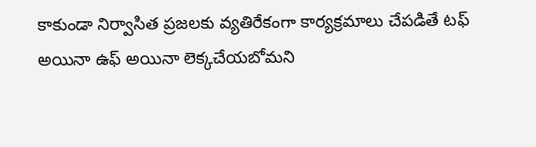కాకుండా నిర్వాసిత ప్రజలకు వ్యతిరేకంగా కార్యక్రమాలు చేపడితే టఫ్ అయినా ఉఫ్ అయినా లెక్కచేయబోమని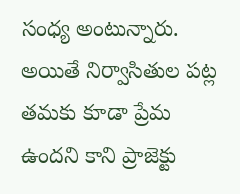సంధ్య అంటున్నారు. అయితే నిర్వాసితుల పట్ల తమకు కూడా ప్రేమ ఉందని కాని ప్రాజెక్టు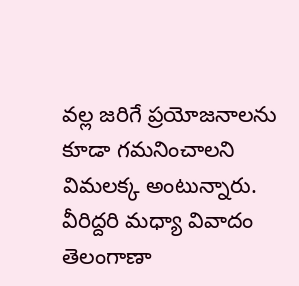వల్ల జరిగే ప్రయోజనాలను కూడా గమనించాలని విమలక్క అంటున్నారు. వీరిద్దరి మధ్యా వివాదం తెలంగాణా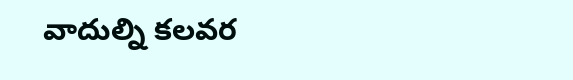వాదుల్ని కలవర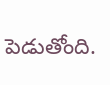పెడుతోంది.